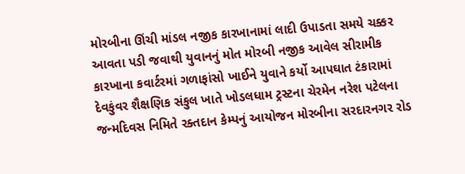મોરબીના ઊંચી માંડલ નજીક કારખાનામાં લાદી ઉપાડતા સમયે ચક્કર આવતા પડી જવાથી યુવાનનું મોત મોરબી નજીક આવેલ સીરામીક કારખાના કવાર્ટરમાં ગળાફાંસો ખાઈને યુવાને કર્યો આપઘાત ટંકારામાં દેવકુંવર શૈક્ષણિક સંકુલ ખાતે ખોડલધામ ટ્રસ્ટના ચેરમેન નરેશ પટેલના જન્મદિવસ નિમિતે રક્તદાન કેમ્પનું આયોજન મોરબીના સરદારનગર રોડ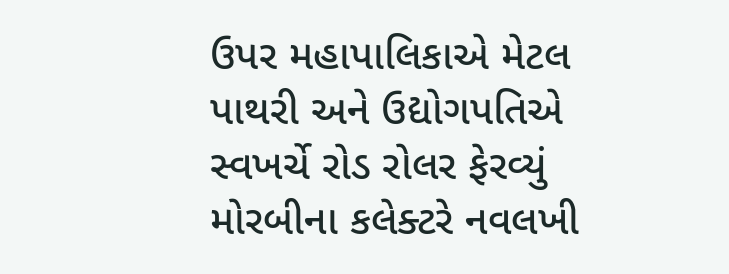ઉપર મહાપાલિકાએ મેટલ પાથરી અને ઉદ્યોગપતિએ સ્વખર્ચે રોડ રોલર ફેરવ્યું મોરબીના કલેક્ટરે નવલખી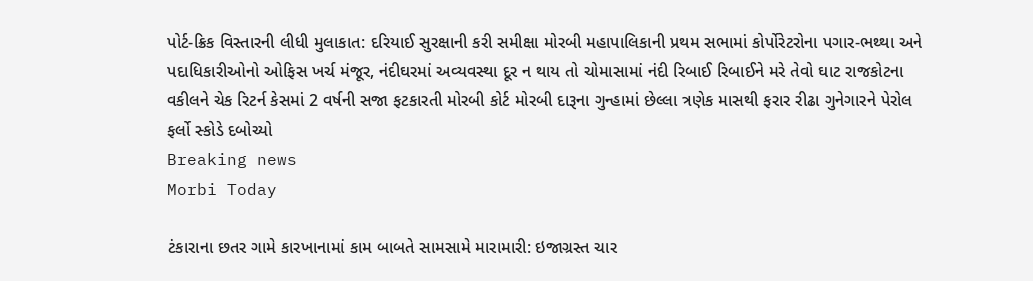પોર્ટ-ક્રિક વિસ્તારની લીધી મુલાકાત: દરિયાઈ સુરક્ષાની કરી સમીક્ષા મોરબી મહાપાલિકાની પ્રથમ સભામાં કોર્પોરેટરોના પગાર-ભથ્થા અને પદાધિકારીઓનો ઓફિસ ખર્ચ મંજૂર, નંદીઘરમાં અવ્યવસ્થા દૂર ન થાય તો ચોમાસામાં નંદી રિબાઈ રિબાઈને મરે તેવો ઘાટ રાજકોટના વકીલને ચેક રિટર્ન કેસમાં 2 વર્ષની સજા ફટકારતી મોરબી કોર્ટ મોરબી દારૂના ગુન્હામાં છેલ્લા ત્રણેક માસથી ફરાર રીઢા ગુનેગારને પેરોલ ફર્લો સ્કોડે દબોચ્યો
Breaking news
Morbi Today

ટંકારાના છતર ગામે કારખાનામાં કામ બાબતે સામસામે મારામારી: ઇજાગ્રસ્ત ચાર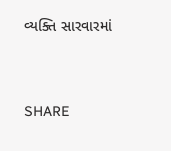વ્યક્તિ સારવારમાં


SHARE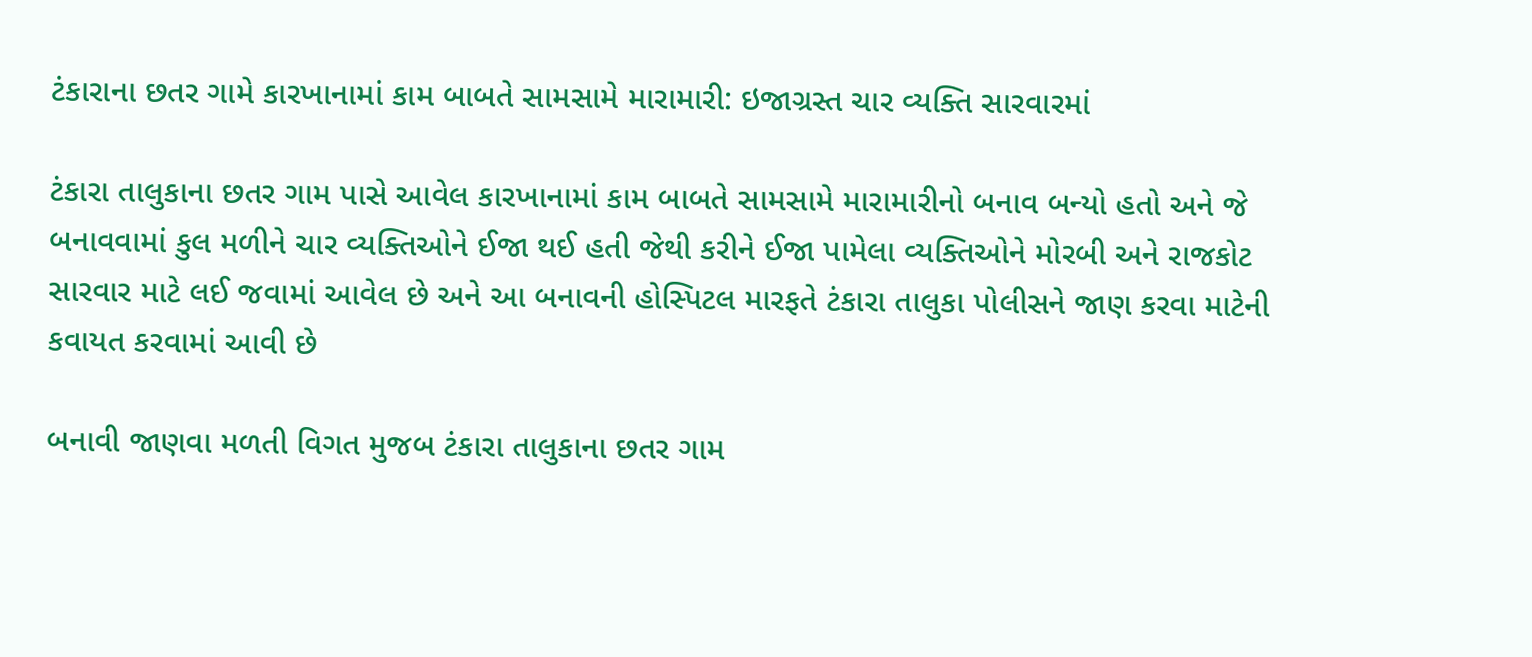ટંકારાના છતર ગામે કારખાનામાં કામ બાબતે સામસામે મારામારી: ઇજાગ્રસ્ત ચાર વ્યક્તિ સારવારમાં

ટંકારા તાલુકાના છતર ગામ પાસે આવેલ કારખાનામાં કામ બાબતે સામસામે મારામારીનો બનાવ બન્યો હતો અને જે બનાવવામાં કુલ મળીને ચાર વ્યક્તિઓને ઈજા થઈ હતી જેથી કરીને ઈજા પામેલા વ્યક્તિઓને મોરબી અને રાજકોટ સારવાર માટે લઈ જવામાં આવેલ છે અને આ બનાવની હોસ્પિટલ મારફતે ટંકારા તાલુકા પોલીસને જાણ કરવા માટેની કવાયત કરવામાં આવી છે

બનાવી જાણવા મળતી વિગત મુજબ ટંકારા તાલુકાના છતર ગામ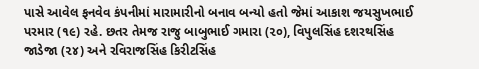પાસે આવેલ ફનવેવ કંપનીમાં મારામારીનો બનાવ બન્યો હતો જેમાં આકાશ જયસુખભાઈ પરમાર (૧૯) રહે. છતર તેમજ રાજુ બાબુભાઈ ગમારા (૨૦), વિપુલસિંહ દશરથસિંહ જાડેજા (૨૪) અને રવિરાજસિંહ કિરીટસિંહ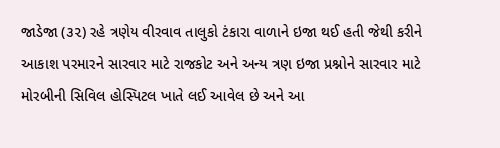જાડેજા (૩૨) રહે ત્રણેય વીરવાવ તાલુકો ટંકારા વાળાને ઇજા થઈ હતી જેથી કરીને આકાશ પરમારને સારવાર માટે રાજકોટ અને અન્ય ત્રણ ઇજા પ્રશ્નોને સારવાર માટે મોરબીની સિવિલ હોસ્પિટલ ખાતે લઈ આવેલ છે અને આ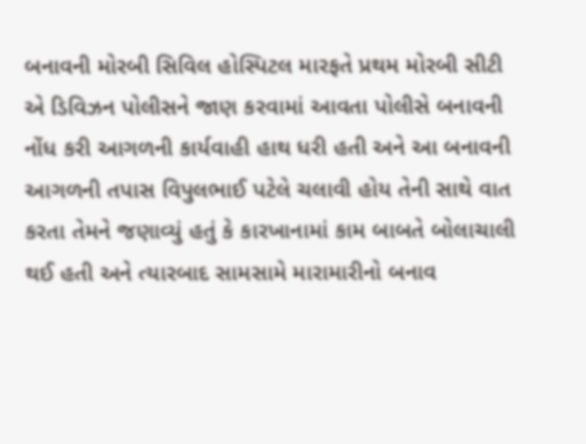બનાવની મોરબી સિવિલ હોસ્પિટલ મારફતે પ્રથમ મોરબી સીટી એ ડિવિઝન પોલીસને જાણ કરવામાં આવતા પોલીસે બનાવની નોંધ કરી આગળની કાર્યવાહી હાથ ધરી હતી અને આ બનાવની આગળની તપાસ વિપુલભાઈ પટેલે ચલાવી હોય તેની સાથે વાત કરતા તેમને જણાવ્યું હતું કે કારખાનામાં કામ બાબતે બોલાચાલી થઈ હતી અને ત્યારબાદ સામસામે મારામારીનો બનાવ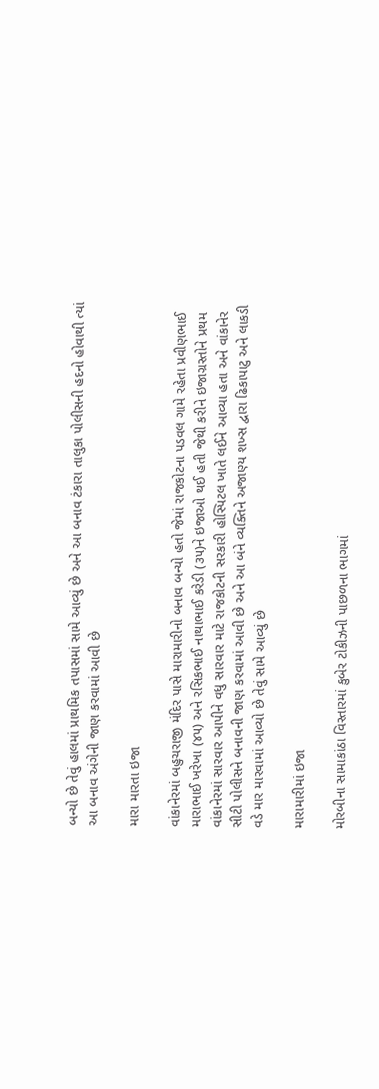બન્યો છે તેવું હાલમાં પ્રાથમિક તપાસમાં સામે આવ્યું છે અને આ બનાવ ટંકારા તાલુકા પોલીસની હદનો હોવાથી ત્યાં આ બનાવ અંગેની જાણ કરવામાં આવી છે

મારા મારતા ઇજા

વાંકાનેરમાં બહુચરાજી મંદિર પાસે મારામારીનો બનાવ બન્યો હતો જેમાં રાજકોટના પડવલ ગામે રહેતા પ્રવીણભાઈ મારાભાઈ ખરેખા (૪૫) અને રસિકભાઈ નાથાભાઈ કરેડી (૩૫)ને ઇજાઓ થઈ હતી જેથી કરીને ઇજાગ્રસ્તોને પ્રથમ વાંકાનેરમાં સારવાર આપીને વધુ સારવાર માટે રાજકોટની સરકારી હોસ્પિટલ ખાતે લઈને આવ્યા હતા અને વાંકાનેર સીટી પોલીસને બનાવની જાણ કરવામાં આવી છે અને આ બંને વ્યક્તિને અજાણ્ય શખ્સ દ્વારા ઢિકાપાટુ અને લાકડી વડે માર મારવામાં આવ્યો છે તેવું સામે આવ્યું છે

મારામારીમાં ઇજા

મોરબીના સામાકાંઠા વિસ્તારમાં કુબેર ટોકીઝની પાછળના ભાગમાં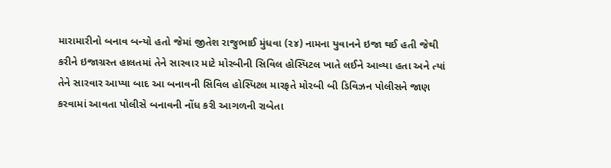મારામારીનો બનાવ બન્યો હતો જેમાં જીતેશ રાજુભાઈ મુંધવા (૨૪) નામના યુવાનને ઇજા થઈ હતી જેથી કરીને ઇજાગ્રસ્ત હાલતમાં તેને સારવાર માટે મોરબીની સિવિલ હોસ્પિટલ ખાતે લઈને આવ્યા હતા અને ત્યાં તેને સારવાર આપ્યા બાદ આ બનાવની સિવિલ હોસ્પિટલ મારફતે મોરબી બી ડિવિઝન પોલીસને જાણ કરવામાં આવતા પોલીસે બનાવની નોંધ કરી આગળની રાબેતા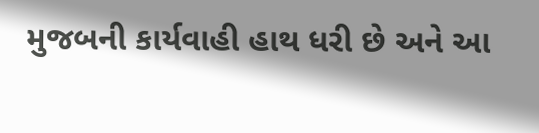મુજબની કાર્યવાહી હાથ ધરી છે અને આ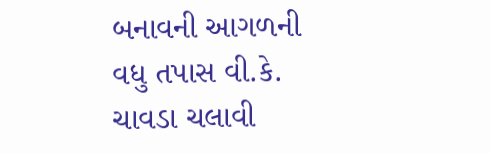બનાવની આગળની વધુ તપાસ વી.કે. ચાવડા ચલાવી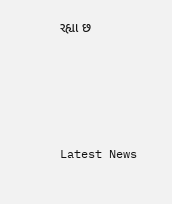રહ્યા છ






Latest News